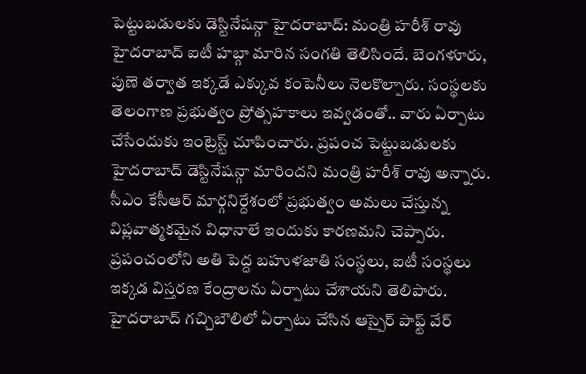పెట్టుబడులకు డెస్టినేషన్గా హైదరాబాద్: మంత్రి హరీశ్ రావు
హైదరాబాద్ ఐటీ హబ్గా మారిన సంగతి తెలిసిందే. బెంగళూరు, పుణె తర్వాత ఇక్కడే ఎక్కువ కంపెనీలు నెలకొల్పారు. సంస్థలకు తెలంగాణ ప్రభుత్వం ప్రోత్సహకాలు ఇవ్వడంతో.. వారు ఏర్పాటు చేసేందుకు ఇంట్రెస్ట్ చూపించారు. ప్రపంచ పెట్టుబడులకు హైదరాబాద్ డెస్టినేషన్గా మారిందని మంత్రి హరీశ్ రావు అన్నారు. సీఎం కేసీఆర్ మార్గనిర్దేశంలో ప్రభుత్వం అమలు చేస్తున్న విప్లవాత్మకమైన విధానాలే ఇందుకు కారణమని చెప్పారు.
ప్రపంచంలోని అతి పెద్ద బహుళజాతి సంస్థలు, ఐటీ సంస్థలు ఇక్కడ విస్తరణ కేంద్రాలను ఏర్పాటు చేశాయని తెలిపారు. హైదరాబాద్ గచ్చిబౌలిలో ఏర్పాటు చేసిన ఆస్పైర్ పాఫ్ట్ వేర్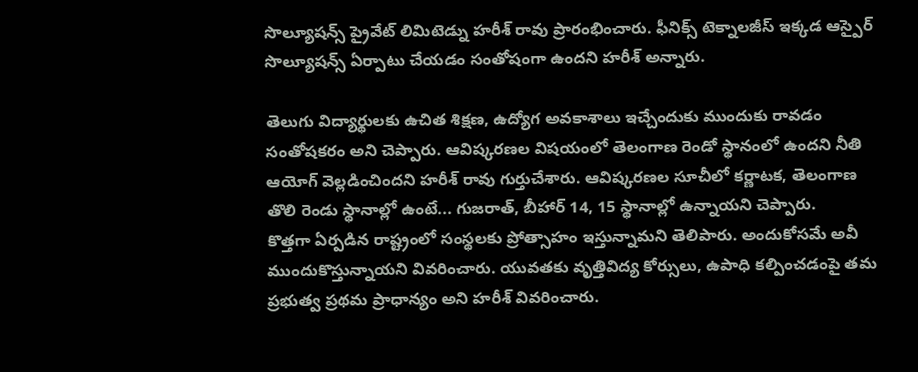సొల్యూషన్స్ ప్రైవేట్ లిమిటెడ్ను హరీశ్ రావు ప్రారంభించారు. ఫీనిక్స్ టెక్నాలజీస్ ఇక్కడ ఆస్పైర్ సొల్యూషన్స్ ఏర్పాటు చేయడం సంతోషంగా ఉందని హరీశ్ అన్నారు.

తెలుగు విద్యార్థులకు ఉచిత శిక్షణ, ఉద్యోగ అవకాశాలు ఇచ్చేందుకు ముందుకు రావడం సంతోషకరం అని చెప్పారు. ఆవిష్కరణల విషయంలో తెలంగాణ రెండో స్థానంలో ఉందని నీతి ఆయోగ్ వెల్లడించిందని హరీశ్ రావు గుర్తుచేశారు. ఆవిష్కరణల సూచీలో కర్ణాటక, తెలంగాణ తొలి రెండు స్థానాల్లో ఉంటే... గుజరాత్, బీహార్ 14, 15 స్థానాల్లో ఉన్నాయని చెప్పారు.
కొత్తగా ఏర్పడిన రాష్ట్రంలో సంస్థలకు ప్రోత్సాహం ఇస్తున్నామని తెలిపారు. అందుకోసమే అవీ ముందుకొస్తున్నాయని వివరించారు. యువతకు వృత్తివిద్య కోర్సులు, ఉపాధి కల్పించడంపై తమ ప్రభుత్వ ప్రథమ ప్రాధాన్యం అని హరీశ్ వివరించారు.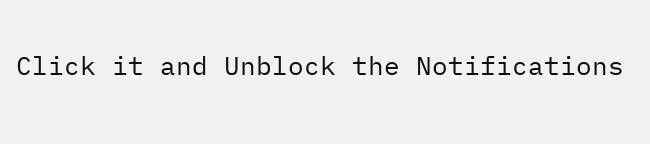Click it and Unblock the Notifications